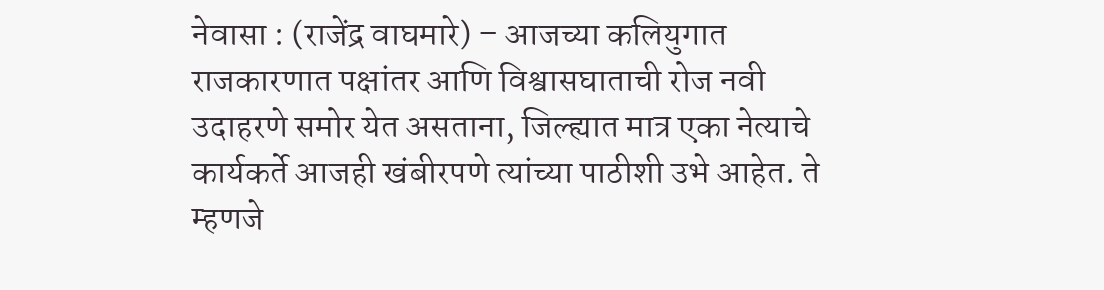नेवासा : (राजेंद्र वाघमारे) – आजच्या कलियुगात राजकारणात पक्षांतर आणि विश्वासघाताची रोज नवी उदाहरणे समोर येत असताना, जिल्ह्यात मात्र एका नेत्याचे कार्यकर्ते आजही खंबीरपणे त्यांच्या पाठीशी उभे आहेत. ते म्हणजे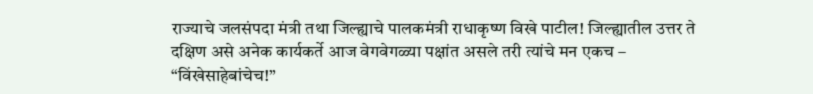राज्याचे जलसंपदा मंत्री तथा जिल्ह्याचे पालकमंत्री राधाकृष्ण विखे पाटील! जिल्ह्यातील उत्तर ते दक्षिण असे अनेक कार्यकर्ते आज वेगवेगळ्या पक्षांत असले तरी त्यांचे मन एकच – “विंखेसाहेबांचेच!”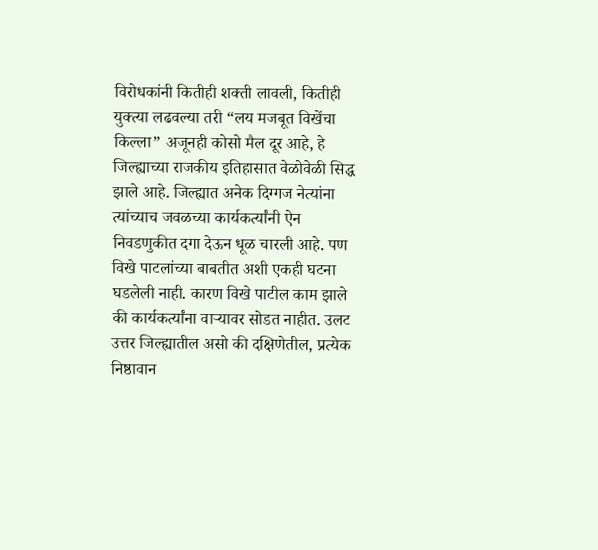विरोधकांनी कितीही शक्ती लावली, कितीही युक्त्या लढवल्या तरी “लय मजबूत विखेंचा किल्ला” अजूनही कोसो मैल दूर आहे, हे जिल्ह्याच्या राजकीय इतिहासात वेळोवेळी सिद्ध झाले आहे. जिल्ह्यात अनेक दिग्गज नेत्यांना त्यांच्याच जवळच्या कार्यकर्त्यांनी ऐन निवडणुकीत दगा देऊन धूळ चारली आहे. पण विखे पाटलांच्या बाबतीत अशी एकही घटना घडलेली नाही. कारण विखे पाटील काम झाले की कार्यकर्त्यांना वाऱ्यावर सोडत नाहीत. उलट उत्तर जिल्ह्यातील असो की दक्षिणेतील, प्रत्येक निष्ठावान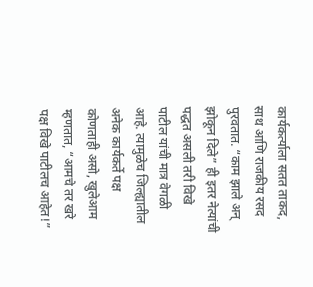कार्यकर्त्याला सतत ताकद, साथ आणि राजकीय रसद पुरवतात. “काम झाले अन् झोकून दिले” ही इतर नेत्यांची पद्धत असली तरी विखे पाटील यांची मात्र वेगळी आहे. त्यामुळेच जिल्ह्यातील अनेक कार्यकर्ते पक्ष कोणताही असो, खुलेआम म्हणतात, “आमचे तर खरे पक्ष विखे पाटीलच आहेत!”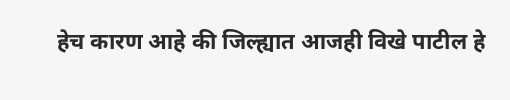हेच कारण आहे की जिल्ह्यात आजही विखे पाटील हे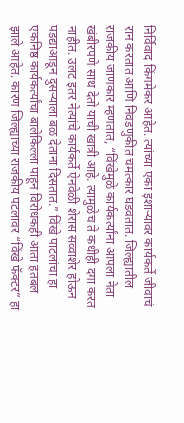निर्विवाद किंगमेकर आहेत. त्यांच्या एका इशाऱ्यावर कार्यकर्ते जीवाचं रान करतात आणि निवडणुकीत चमत्कार घडवतात. जिल्ह्यातील राजकीय जाणकार म्हणतात, “विंखेमुळे कार्यकर्त्यांना आपला नेता खंबीरपणे साथ देतो याची खात्री आहे. त्यामुळेच ते कधीही दगा करत नाहीत. उलट इतर नेत्यांचे कार्यकर्ते ऐनवेळी शेरास सव्वाशेर होऊन पडद्याआडून दुसऱ्याला बळ देताना दिसतात.” विंखे पाटलांचा हा एकनिष्ठ कार्यकर्त्यांचा बालेकिल्ला पाहून विरोधकही आता हतबल झाले आहेत. कारण जिल्ह्याच्या राजकीय पटलावर “विंखे फॅक्टर” हा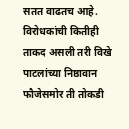सतत वाढतच आहे. विरोधकांची कितीही ताकद असली तरी विखे पाटलांच्या निष्ठावान फौजेसमोर ती तोकडी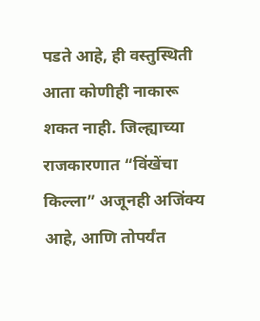पडते आहे, ही वस्तुस्थिती आता कोणीही नाकारू शकत नाही. जिल्ह्याच्या राजकारणात “विंखेंचा किल्ला” अजूनही अजिंक्य आहे, आणि तोपर्यंत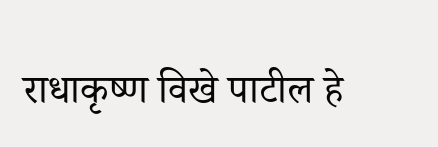राधाकृष्ण विखे पाटील हे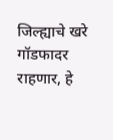जिल्ह्याचे खरे गॉडफादर राहणार, हे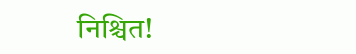निश्चित!